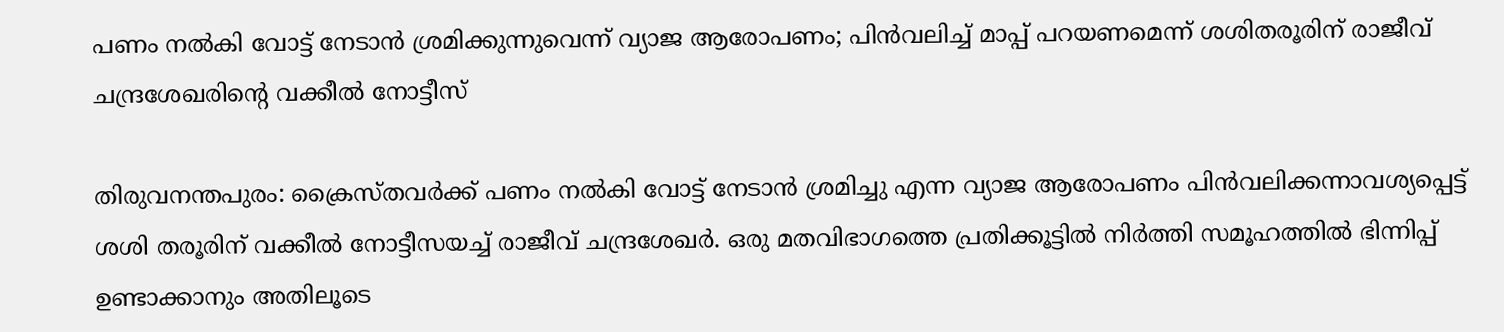പണം നല്‍കി വോട്ട് നേടാന്‍ ശ്രമിക്കുന്നുവെന്ന് വ്യാജ ആരോപണം; പിന്‍വലിച്ച് മാപ്പ് പറയണമെന്ന് ശശിതരൂരിന് രാജീവ് ചന്ദ്രശേഖരിന്റെ വക്കീല്‍ നോട്ടീസ്

തിരുവനന്തപുരം: ക്രൈസ്തവര്‍ക്ക് പണം നല്‍കി വോട്ട് നേടാന്‍ ശ്രമിച്ചു എന്ന വ്യാജ ആരോപണം പിന്‍വലിക്കന്നാവശ്യപ്പെട്ട് ശശി തരൂരിന് വക്കീല്‍ നോട്ടീസയച്ച് രാജീവ് ചന്ദ്രശേഖര്‍. ഒരു മതവിഭാഗത്തെ പ്രതിക്കൂട്ടില്‍ നിര്‍ത്തി സമൂഹത്തില്‍ ഭിന്നിപ്പ് ഉണ്ടാക്കാനും അതിലൂടെ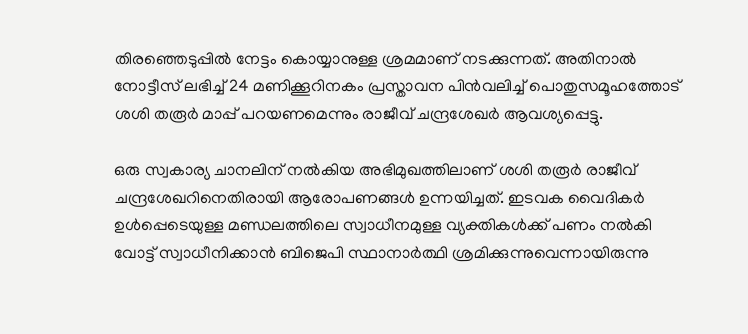തിരഞ്ഞെടുപ്പില്‍ നേട്ടം കൊയ്യാനുള്ള ശ്രമമാണ് നടക്കുന്നത്. അതിനാല്‍ നോട്ടീസ് ലഭിച്ച് 24 മണിക്കൂറിനകം പ്രസ്താവന പിന്‍വലിച്ച് പൊതുസമൂഹത്തോട് ശശി തരൂര്‍ മാപ്പ് പറയണമെന്നും രാജീവ് ചന്ദ്രശേഖര്‍ ആവശ്യപ്പെട്ടു.

ഒരു സ്വകാര്യ ചാനലിന് നല്‍കിയ അഭിമുഖത്തിലാണ് ശശി തരൂര്‍ രാജീവ് ചന്ദ്രശേഖറിനെതിരായി ആരോപണങ്ങള്‍ ഉന്നയിച്ചത്. ഇടവക വൈദികര്‍ ഉള്‍പ്പെടെയുള്ള മണ്ഡലത്തിലെ സ്വാധീനമുള്ള വ്യക്തികള്‍ക്ക് പണം നല്‍കി വോട്ട് സ്വാധീനിക്കാന്‍ ബിജെപി സ്ഥാനാര്‍ത്ഥി ശ്രമിക്കുന്നുവെന്നായിരുന്നു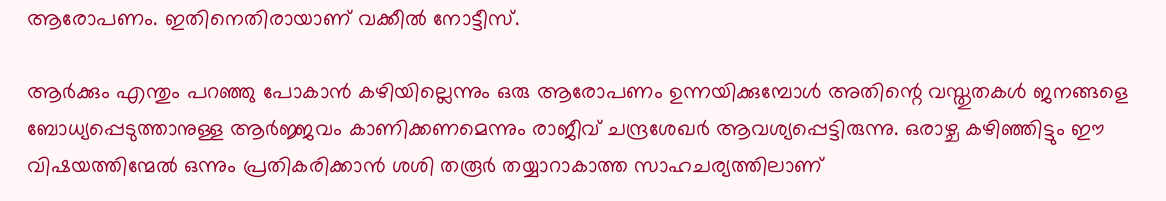ആരോപണം. ഇതിനെതിരായാണ് വക്കീല്‍ നോട്ടീസ്.

ആര്‍ക്കും എന്തും പറഞ്ഞു പോകാന്‍ കഴിയില്ലെന്നും ഒരു ആരോപണം ഉന്നയിക്കുമ്പോള്‍ അതിന്റെ വസ്തുതകള്‍ ജനങ്ങളെ ബോധ്യപ്പെടുത്താനുള്ള ആര്‍ജ്ജവം കാണിക്കണമെന്നും രാജീവ് ചന്ദ്രശേഖര്‍ ആവശ്യപ്പെട്ടിരുന്നു. ഒരാഴ്ച കഴിഞ്ഞിട്ടും ഈ വിഷയത്തിന്മേല്‍ ഒന്നും പ്രതികരിക്കാന്‍ ശശി തരൂര്‍ തയ്യാറാകാത്ത സാഹചര്യത്തിലാണ്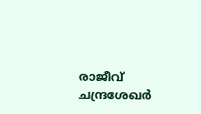രാജീവ് ചന്ദ്രശേഖര്‍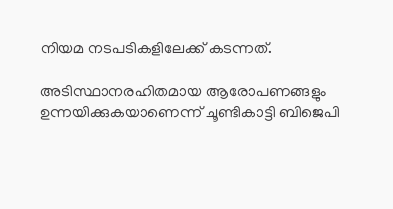നിയമ നടപടികളിലേക്ക് കടന്നത്.

അടിസ്ഥാനരഹിതമായ ആരോപണങ്ങളും ഉന്നയിക്കുകയാണെന്ന് ചൂണ്ടികാട്ടി ബിജെപി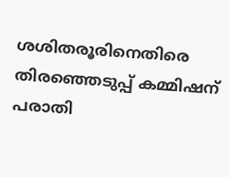ശശിതരൂരിനെതിരെ തിരഞ്ഞെടുപ്പ് കമ്മിഷന് പരാതി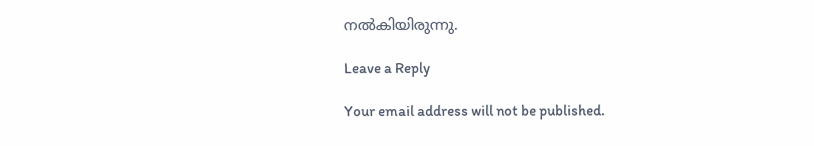നല്‍കിയിരുന്നു.

Leave a Reply

Your email address will not be published.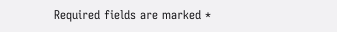Required fields are marked *